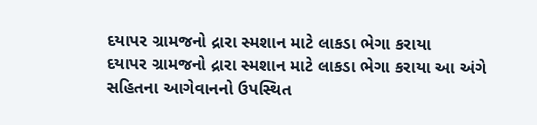દયાપર ગ્રામજનો દ્રારા સ્મશાન માટે લાકડા ભેગા કરાયા
દયાપર ગ્રામજનો દ્રારા સ્મશાન માટે લાકડા ભેગા કરાયા આ અંગે સહિતના આગેવાનનો ઉપસ્થિત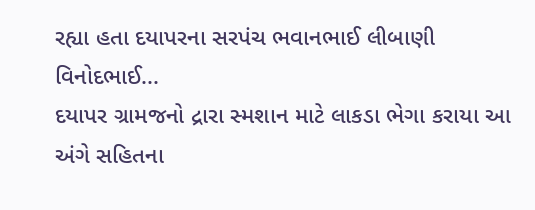રહ્યા હતા દયાપરના સરપંચ ભવાનભાઈ લીબાણી વિનોદભાઈ...
દયાપર ગ્રામજનો દ્રારા સ્મશાન માટે લાકડા ભેગા કરાયા આ અંગે સહિતના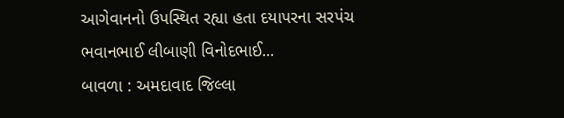આગેવાનનો ઉપસ્થિત રહ્યા હતા દયાપરના સરપંચ ભવાનભાઈ લીબાણી વિનોદભાઈ...
બાવળા : અમદાવાદ જિલ્લા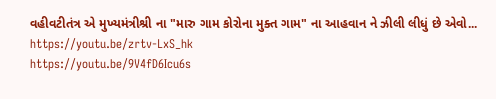વહીવટીતંત્ર એ મુખ્યમંત્રીશ્રી ના "મારુ ગામ કોરોના મુક્ત ગામ" ના આહવાન ને ઝીલી લીધું છે એવો...
https://youtu.be/zrtv-LxS_hk
https://youtu.be/9V4fD6Icu6s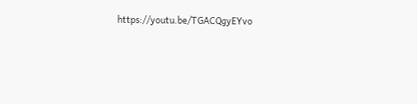https://youtu.be/TGACQgyEYvo